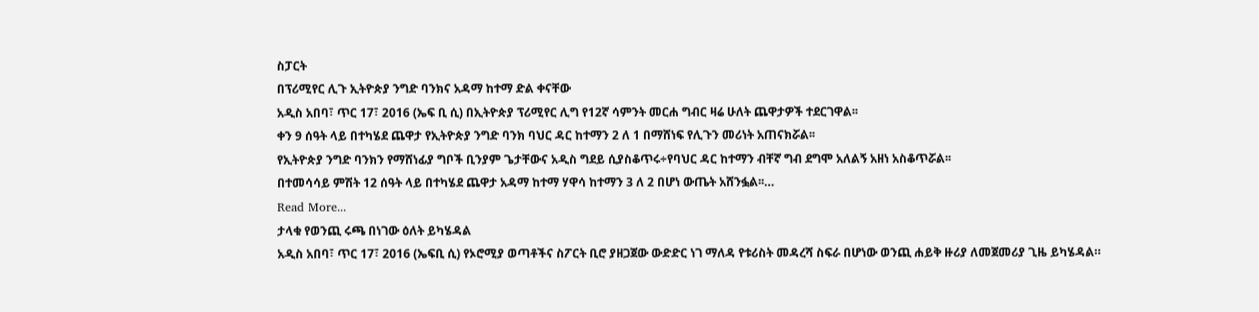ስፓርት
በፕሪሚየር ሊጉ ኢትዮጵያ ንግድ ባንክና አዳማ ከተማ ድል ቀናቸው
አዲስ አበባ፣ ጥር 17፣ 2016 (ኤፍ ቢ ሲ) በኢትዮጵያ ፕሪሚየር ሊግ የ12ኛ ሳምንት መርሐ ግብር ዛሬ ሁለት ጨዋታዎች ተደርገዋል፡፡
ቀን 9 ሰዓት ላይ በተካሄደ ጨዋታ የኢትዮጵያ ንግድ ባንክ ባህር ዳር ከተማን 2 ለ 1 በማሸነፍ የሊጉን መሪነት አጠናክሯል፡፡
የኢትዮጵያ ንግድ ባንክን የማሸነፊያ ግቦች ቢንያም ጌታቸውና አዲስ ግደይ ሲያስቆጥሩ÷የባህር ዳር ከተማን ብቸኛ ግብ ደግሞ አለልኝ አዘነ አስቆጥሯል፡፡
በተመሳሳይ ምሽት 12 ሰዓት ላይ በተካሄደ ጨዋታ አዳማ ከተማ ሃዋሳ ከተማን 3 ለ 2 በሆነ ውጤት አሸንፏል፡፡…
Read More...
ታላቁ የወንጪ ሩጫ በነገው ዕለት ይካሄዳል
አዲስ አበባ፣ ጥር 17፣ 2016 (ኤፍቢ ሲ) የኦሮሚያ ወጣቶችና ስፖርት ቢሮ ያዘጋጀው ውድድር ነገ ማለዳ የቱሪስት መዳረሻ ስፍራ በሆነው ወንጪ ሐይቅ ዙሪያ ለመጀመሪያ ጊዜ ይካሄዳል።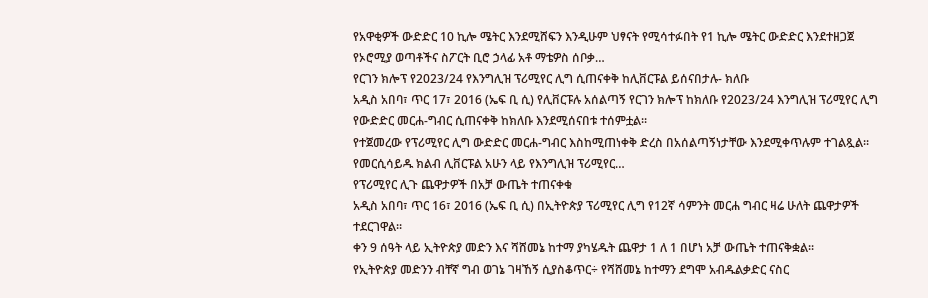የአዋቂዎች ውድድር 10 ኪሎ ሜትር እንደሚሸፍን እንዲሁም ህፃናት የሚሳተፉበት የ1 ኪሎ ሜትር ውድድር እንደተዘጋጀ የኦሮሚያ ወጣቶችና ስፖርት ቢሮ ኃላፊ አቶ ማቴዎስ ሰቦቃ…
የርገን ክሎፕ የ2023/24 የእንግሊዝ ፕሪሚየር ሊግ ሲጠናቀቅ ከሊቨርፑል ይሰናበታሉ- ክለቡ
አዲስ አበባ፣ ጥር 17፣ 2016 (ኤፍ ቢ ሲ) የሊቨርፑሉ አሰልጣኝ የርገን ክሎፕ ከክለቡ የ2023/24 እንግሊዝ ፕሪሚየር ሊግ የውድድር መርሐ-ግብር ሲጠናቀቅ ከክለቡ እንደሚሰናበቱ ተሰምቷል፡፡
የተጀመረው የፕሪሚየር ሊግ ውድድር መርሐ-ግብር እስከሚጠነቀቅ ድረስ በአሰልጣኝነታቸው እንደሚቀጥሉም ተገልጿል፡፡
የመርሲሳይዱ ክልብ ሊቨርፑል አሁን ላይ የእንግሊዝ ፕሪሚየር…
የፕሪሚየር ሊጉ ጨዋታዎች በአቻ ውጤት ተጠናቀቁ
አዲስ አበባ፣ ጥር 16፣ 2016 (ኤፍ ቢ ሲ) በኢትዮጵያ ፕሪሚየር ሊግ የ12ኛ ሳምንት መርሐ ግብር ዛሬ ሁለት ጨዋታዎች ተደርገዋል፡፡
ቀን 9 ሰዓት ላይ ኢትዮጵያ መድን እና ሻሸመኔ ከተማ ያካሄዱት ጨዋታ 1 ለ 1 በሆነ አቻ ውጤት ተጠናቅቋል፡፡
የኢትዮጵያ መድንን ብቸኛ ግብ ወገኔ ገዛኸኝ ሲያስቆጥር÷ የሻሸመኔ ከተማን ደግሞ አብዱልቃድር ናስር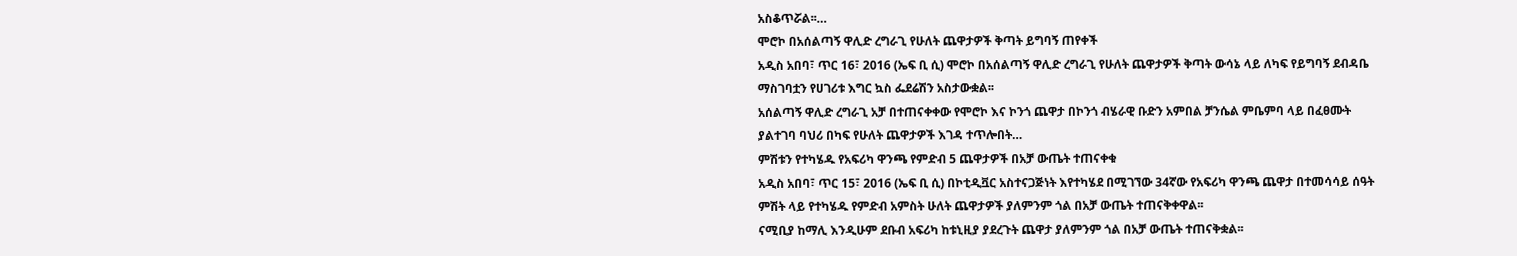አስቆጥሯል፡፡…
ሞሮኮ በአሰልጣኝ ዋሊድ ረግራጊ የሁለት ጨዋታዎች ቅጣት ይግባኝ ጠየቀች
አዲስ አበባ፣ ጥር 16፣ 2016 (ኤፍ ቢ ሲ) ሞሮኮ በአሰልጣኝ ዋሊድ ረግራጊ የሁለት ጨዋታዎች ቅጣት ውሳኔ ላይ ለካፍ የይግባኝ ደብዳቤ ማስገባቷን የሀገሪቱ እግር ኳስ ፌደሬሽን አስታውቋል፡፡
አሰልጣኝ ዋሊድ ረግራጊ አቻ በተጠናቀቀው የሞሮኮ እና ኮንጎ ጨዋታ በኮንጎ ብሄራዊ ቡድን አምበል ቻንሴል ምቤምባ ላይ በፈፀሙት ያልተገባ ባህሪ በካፍ የሁለት ጨዋታዎች እገዳ ተጥሎበት…
ምሽቱን የተካሄዱ የአፍሪካ ዋንጫ የምድብ 5 ጨዋታዎች በአቻ ውጤት ተጠናቀቁ
አዲስ አበባ፣ ጥር 15፣ 2016 (ኤፍ ቢ ሲ) በኮቲዲቯር አስተናጋጅነት እየተካሄደ በሚገኘው 34ኛው የአፍሪካ ዋንጫ ጨዋታ በተመሳሳይ ሰዓት ምሽት ላይ የተካሄዱ የምድብ አምስት ሁለት ጨዋታዎች ያለምንም ጎል በአቻ ውጤት ተጠናቅቀዋል፡፡
ናሚቢያ ከማሊ እንዲሁም ደቡብ አፍሪካ ከቱኒዚያ ያደረጉት ጨዋታ ያለምንም ጎል በአቻ ውጤት ተጠናቅቋል፡፡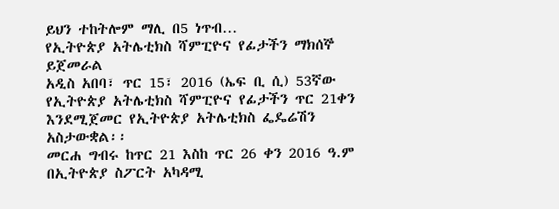ይህን ተከትሎም ማሊ በ5 ነጥብ…
የኢትዮጵያ አትሌቲክስ ሻምፒዮና የፊታችን ማክሰኞ ይጀመራል
አዲስ አበባ፣ ጥር 15፣ 2016 (ኤፍ ቢ ሲ) 53ኛው የኢትዮጵያ አትሌቲክስ ሻምፒዮና የፊታችን ጥር 21ቀን እንደሚጀመር የኢትዮጵያ አትሌቲክስ ፌዴሬሽን አስታውቋል፡፡
መርሐ ግብሩ ከጥር 21 እስከ ጥር 26 ቀን 2016 ዓ.ም በኢትዮጵያ ስፖርት አካዳሚ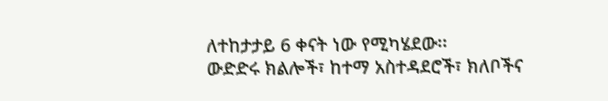ለተከታታይ 6 ቀናት ነው የሚካሄደው፡፡
ውድድሩ ክልሎች፣ ከተማ አስተዳደሮች፣ ክለቦችና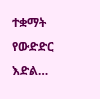ተቋማት የውድድር እድል…